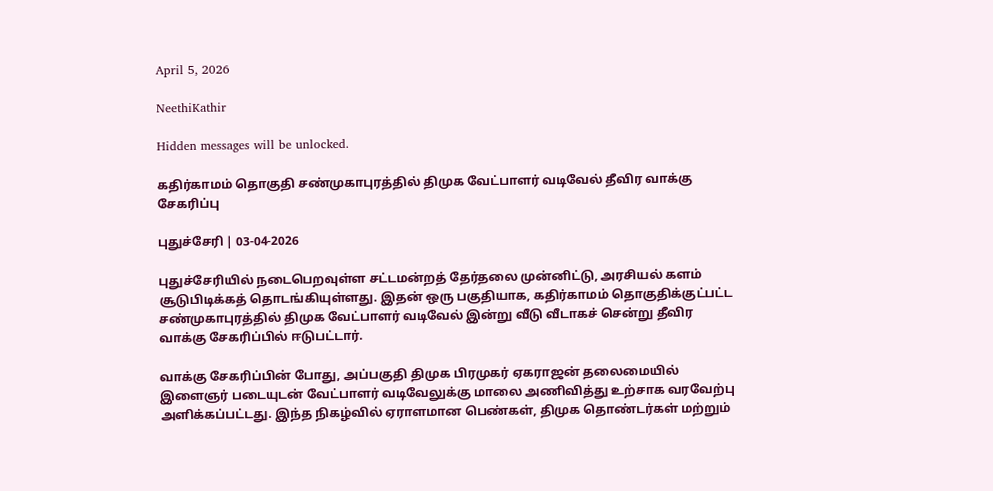April 5, 2026

NeethiKathir

Hidden messages will be unlocked.

கதிர்காமம் தொகுதி சண்முகாபுரத்தில் திமுக வேட்பாளர் வடிவேல் தீவிர வாக்கு சேகரிப்பு

புதுச்சேரி | 03-04-2026

புதுச்சேரியில் நடைபெறவுள்ள சட்டமன்றத் தேர்தலை முன்னிட்டு, அரசியல் களம் சூடுபிடிக்கத் தொடங்கியுள்ளது. இதன் ஒரு பகுதியாக, கதிர்காமம் தொகுதிக்குட்பட்ட சண்முகாபுரத்தில் திமுக வேட்பாளர் வடிவேல் இன்று வீடு வீடாகச் சென்று தீவிர வாக்கு சேகரிப்பில் ஈடுபட்டார்.

வாக்கு சேகரிப்பின் போது, அப்பகுதி திமுக பிரமுகர் ஏகராஜன் தலைமையில் இளைஞர் படையுடன் வேட்பாளர் வடிவேலுக்கு மாலை அணிவித்து உற்சாக வரவேற்பு அளிக்கப்பட்டது. இந்த நிகழ்வில் ஏராளமான பெண்கள், திமுக தொண்டர்கள் மற்றும்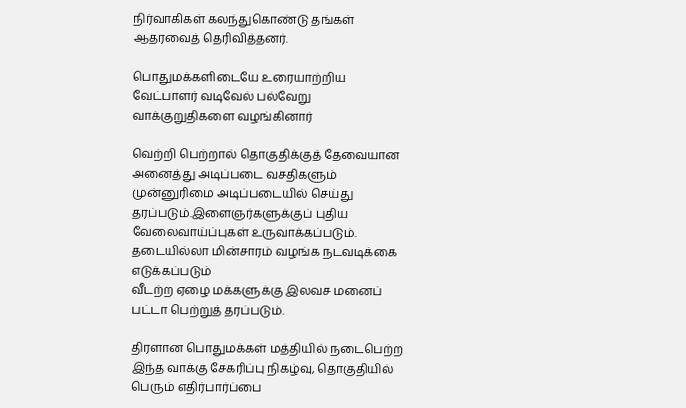நிர்வாகிகள் கலந்துகொண்டு தங்கள் ஆதரவைத் தெரிவித்தனர்.

பொதுமக்களிடையே உரையாற்றிய வேட்பாளர் வடிவேல் பல்வேறு வாக்குறுதிகளை வழங்கினார்

வெற்றி பெற்றால் தொகுதிக்குத் தேவையான அனைத்து அடிப்படை வசதிகளும் முன்னுரிமை அடிப்படையில் செய்து தரப்படும்.இளைஞர்களுக்குப் புதிய வேலைவாய்ப்புகள் உருவாக்கப்படும்.
தடையில்லா மின்சாரம் வழங்க நடவடிக்கை எடுக்கப்படும்
வீடற்ற ஏழை மக்களுக்கு இலவச மனைப் பட்டா பெற்றுத் தரப்படும்.

திரளான பொதுமக்கள் மத்தியில் நடைபெற்ற இந்த வாக்கு சேகரிப்பு நிகழ்வு, தொகுதியில் பெரும் எதிர்பார்ப்பை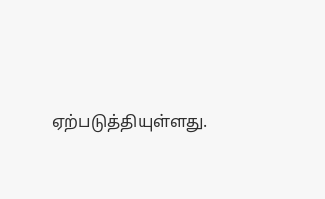ஏற்படுத்தியுள்ளது.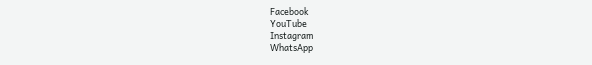Facebook
YouTube
Instagram
WhatsApp